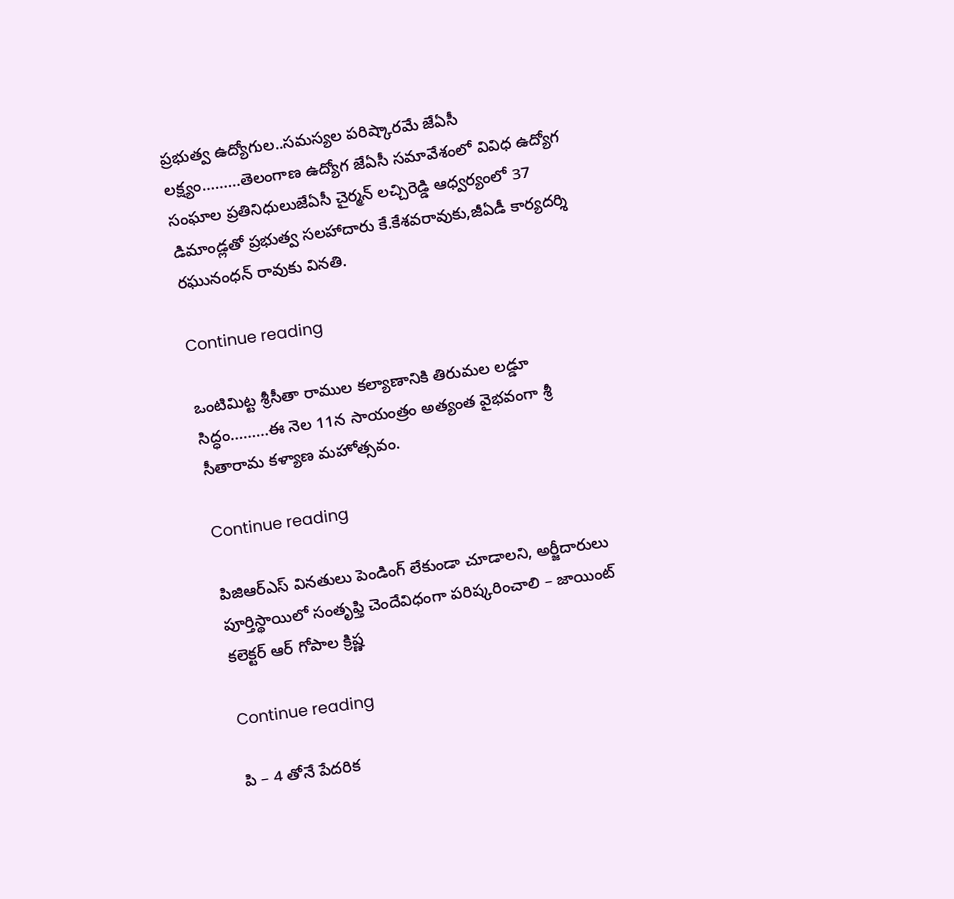ప్రభుత్వ ఉద్యోగుల..సమస్యల పరిష్కారమే జేఏసీ లక్ష్యం………తెలంగాణ ఉద్యోగ జేఏసీ సమావేశంలో వివిధ ఉద్యోగ సంఘాల ప్రతినిధులుజేఏసీ చైర్మన్ లచ్చిరెడ్డి ఆధ్వర్యంలో 37 డిమాండ్లతో ప్రభుత్వ సలహాదారు కే.కేశవరావుకు,జీఏడీ కార్యదర్శి రఘునంధన్ రావుకు వినతి.

Continue reading

ఒంటిమిట్ట శ్రీ‌సీతా రాముల‌ కల్యాణానికి తిరుమ‌ల ల‌డ్డూ సిద్ధం………ఈ నెల 11న సాయంత్రం అత్యంత వైభవంగా శ్రీ సీతారామ కళ్యాణ మహోత్సవం.

Continue reading

పిజిఆర్ఎస్ విన‌తులు పెండింగ్ లేకుండా చూడాల‌ని, అర్జీదారులు పూర్తిస్థాయిలో సంతృఫ్తి చెందేవిధంగా ప‌రిష్క‌రించాలి – జాయింట్ కలెక్టర్ ఆర్ గోపాల క్రిష్ణ

Continue reading

పి – 4 తోనే పేదరిక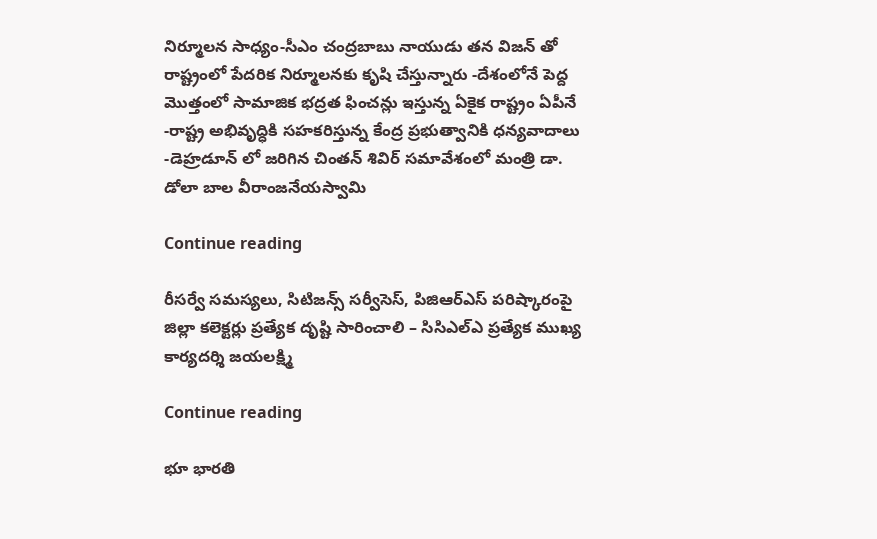నిర్మూలన సాధ్యం-సీఎం చంద్రబాబు నాయుడు తన విజన్ తో రాష్ట్రంలో పేదరిక నిర్మూలనకు కృషి చేస్తున్నారు -దేశంలోనే పెద్ద మొత్తంలో సామాజిక భద్రత ఫించన్లు ఇస్తున్న ఏకైక రాష్ట్రం ఏపీనే -రాష్ట్ర అభివృద్ధికి సహకరిస్తున్న కేంద్ర ప్రభుత్వానికి ధన్యవాదాలు -డెహ్రడూన్ లో జరిగిన చింతన్ శివిర్ సమావేశంలో మంత్రి డా. డోలా బాల వీరాంజనేయస్వామి

Continue reading

రీసర్వే సమస్యలు, సిటిజన్స్ సర్వీసెస్, పిజిఆర్ఎస్ పరిష్కారంపై జిల్లా కలెక్టర్లు ప్రత్యేక దృష్టి సారించాలి – సిసిఎల్ఎ ప్రత్యేక ముఖ్య కార్యదర్శి జయలక్ష్మి

Continue reading

భూ భారతి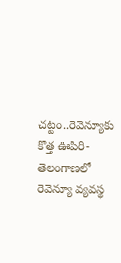చట్టం..రెవెన్యూకు కొత్త ఊపిరి- తెలంగాణలో రెవెన్యూ వ్యవస్థ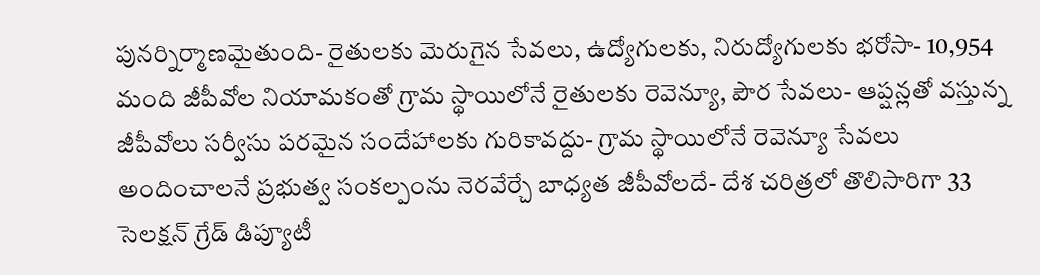పునర్నిర్మాణమైతుంది- రైతులకు మెరుగైన సేవలు, ఉద్యోగులకు, నిరుద్యోగులకు భరోసా- 10,954 మంది జీపీవోల నియామకంతో గ్రామ స్థాయిలోనే రైతులకు రెవెన్యూ, పౌర సేవలు- ఆప్షన్లతో వస్తున్న జీపీవోలు సర్వీసు పరమైన సందేహాలకు గురికావద్దు- గ్రామ స్థాయిలోనే రెవెన్యూ సేవలు అందించాలనే ప్రభుత్వ సంకల్పంను నెరవేర్చే బాధ్యత జీపీవోలదే- దేశ చరిత్రలో తొలిసారిగా 33 సెల‌క్ష‌న్ గ్రేడ్ డిప్యూటీ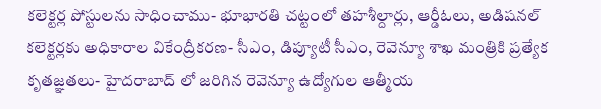క‌లెక్ట‌ర్ల పోస్టులను సాధించాము- భూభార‌తి చ‌ట్టంలో త‌హ‌శీల్దార్లు, ఆర్డీఓలు, అడిషనల్ కలెక్టర్లకు అధికారాల వికేంద్రీకరణ- సీఎం, డిప్యూటీ సీఎం, రెవెన్యూ శాఖ మంత్రికి ప్ర‌త్యేక కృతజ్ఞతలు- హైదరాబాద్ లో జరిగిన రెవెన్యూ ఉద్యోగుల ఆత్మీయ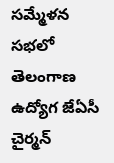సమ్మేళన సభలో తెలంగాణ ఉద్యోగ జేఏసీ చైర్మన్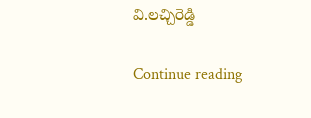వి.లచ్చిరెడ్డి

Continue reading